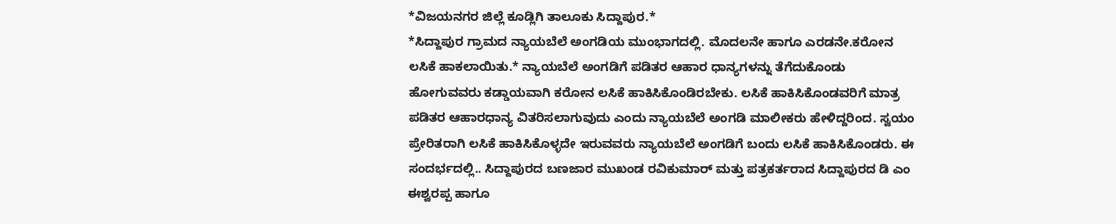*ವಿಜಯನಗರ ಜಿಲ್ಲೆ ಕೂಡ್ಲಿಗಿ ತಾಲೂಕು ಸಿದ್ದಾಪುರ.*
*ಸಿದ್ದಾಪುರ ಗ್ರಾಮದ ನ್ಯಾಯಬೆಲೆ ಅಂಗಡಿಯ ಮುಂಭಾಗದಲ್ಲಿ. ಮೊದಲನೇ ಹಾಗೂ ಎರಡನೇ.ಕರೋನ ಲಸಿಕೆ ಹಾಕಲಾಯಿತು.* ನ್ಯಾಯಬೆಲೆ ಅಂಗಡಿಗೆ ಪಡಿತರ ಆಹಾರ ಧಾನ್ಯಗಳನ್ನು ತೆಗೆದುಕೊಂಡು ಹೋಗುವವರು ಕಡ್ಡಾಯವಾಗಿ ಕರೋನ ಲಸಿಕೆ ಹಾಕಿಸಿಕೊಂಡಿರಬೇಕು. ಲಸಿಕೆ ಹಾಕಿಸಿಕೊಂಡವರಿಗೆ ಮಾತ್ರ ಪಡಿತರ ಆಹಾರಧಾನ್ಯ ವಿತರಿಸಲಾಗುವುದು ಎಂದು ನ್ಯಾಯಬೆಲೆ ಅಂಗಡಿ ಮಾಲೀಕರು ಹೇಳಿದ್ದರಿಂದ. ಸ್ವಯಂ ಪ್ರೇರಿತರಾಗಿ ಲಸಿಕೆ ಹಾಕಿಸಿಕೊಳ್ಳದೇ ಇರುವವರು ನ್ಯಾಯಬೆಲೆ ಅಂಗಡಿಗೆ ಬಂದು ಲಸಿಕೆ ಹಾಕಿಸಿಕೊಂಡರು. ಈ ಸಂದರ್ಭದಲ್ಲಿ.. ಸಿದ್ದಾಪುರದ ಬಣಜಾರ ಮುಖಂಡ ರವಿಕುಮಾರ್ ಮತ್ತು ಪತ್ರಕರ್ತರಾದ ಸಿದ್ದಾಪುರದ ಡಿ ಎಂ ಈಶ್ವರಪ್ಪ ಹಾಗೂ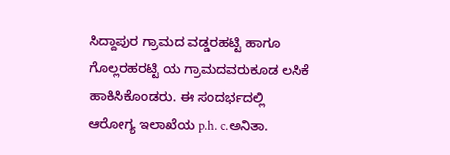ಸಿದ್ದಾಪುರ ಗ್ರಾಮದ ವಡ್ಡರಹಟ್ಟಿ ಹಾಗೂ ಗೊಲ್ಲರಹರಟ್ಟಿ ಯ ಗ್ರಾಮದವರುಕೂಡ ಲಸಿಕೆ ಹಾಕಿಸಿಕೊಂಡರು. ಈ ಸಂದರ್ಭದಲ್ಲಿ
ಆರೋಗ್ಯ ಇಲಾಖೆಯ p.h. c.ಅನಿತಾ.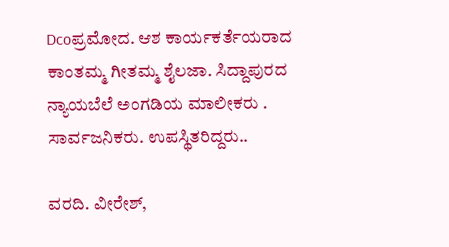Dcoಪ್ರಮೋದ. ಆಶ ಕಾರ್ಯಕರ್ತೆಯರಾದ ಕಾಂತಮ್ಮ ಗೀತಮ್ಮ ಶೈಲಜಾ. ಸಿದ್ದಾಪುರದ ನ್ಯಾಯಬೆಲೆ ಅಂಗಡಿಯ ಮಾಲೀಕರು . ಸಾರ್ವಜನಿಕರು. ಉಪಸ್ಥಿತರಿದ್ದರು..

ವರದಿ. ವೀರೇಶ್,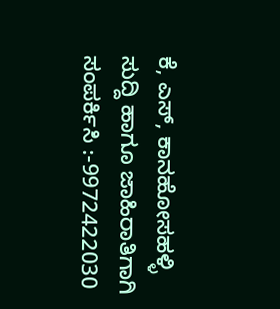ಕೆ, ಎಸ್, ಕಾನಹೋಸಹಳ್ಳಿ
ಸುದ್ದಿ ಹಾಗೂ ಜಾಹಿರಾತಿಗಾಗಿ ಸಂಪರ್ಕಿಸಿ :-9972422030